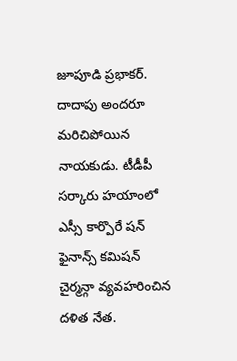జూపూడి ప్రభాకర్. దాదాపు అందరూ మరిచిపోయిన నాయకుడు. టీడీపీ సర్కారు హయాంలో ఎస్సీ కార్పొరే షన్ ఫైనాన్స్ కమిషన్ చైర్మన్గా వ్యవహరించిన దళిత నేత.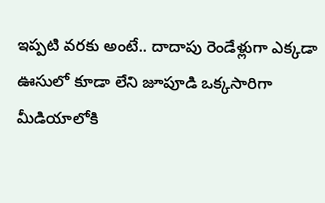ఇప్పటి వరకు అంటే.. దాదాపు రెండేళ్లుగా ఎక్కడా ఊసులో కూడా లేని జూపూడి ఒక్కసారిగా మీడియాలోకి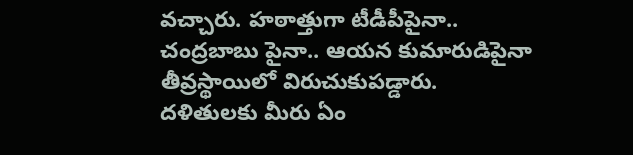వచ్చారు. హఠాత్తుగా టీడీపీపైనా.. చంద్రబాబు పైనా.. ఆయన కుమారుడిపైనా తీవ్రస్థాయిలో విరుచుకుపడ్డారు.
దళితులకు మీరు ఏం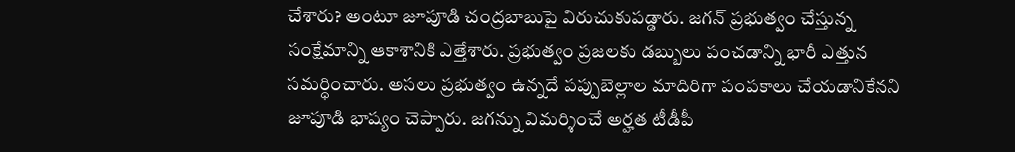చేశారు? అంటూ జూపూడి చంద్రబాబుపై విరుచుకుపడ్డారు. జగన్ ప్రభుత్వం చేస్తున్న సంక్షేమాన్ని ఆకాశానికి ఎత్తేశారు. ప్రభుత్వం ప్రజలకు డబ్బులు పంచడాన్ని భారీ ఎత్తున సమర్ధించారు. అసలు ప్రభుత్వం ఉన్నదే పప్పుబెల్లాల మాదిరిగా పంపకాలు చేయడానికేనని జూపూడి భాష్యం చెప్పారు. జగన్ను విమర్శించే అర్హత టీడీపీ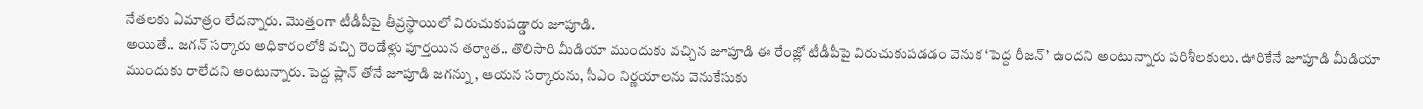నేతలకు ఏమాత్రం లేదన్నారు. మొత్తంగా టీడీపీపై తీవ్రస్థాయిలో విరుచుకుపడ్డారు జూపూడి.
అయితే.. జగన్ సర్కారు అధికారంలోకి వచ్చి రెండేళ్లు పూర్తయిన తర్వాత.. తొలిసారి మీడియా ముందుకు వచ్చిన జూపూడి ఈ రేంజ్లో టీడీపీపై విరుచుకుపడడం వెనుక ‘పెద్ద రీజన్’ ఉందని అంటున్నారు పరిశీలకులు. ఊరికేనే జూపూడి మీడియా ముందుకు రాలేదని అంటున్నారు. పెద్ద ప్లాన్ తోనే జూపూడి జగన్ను , ఆయన సర్కారును, సీఎం నిర్ణయాలను వెనుకేసుకు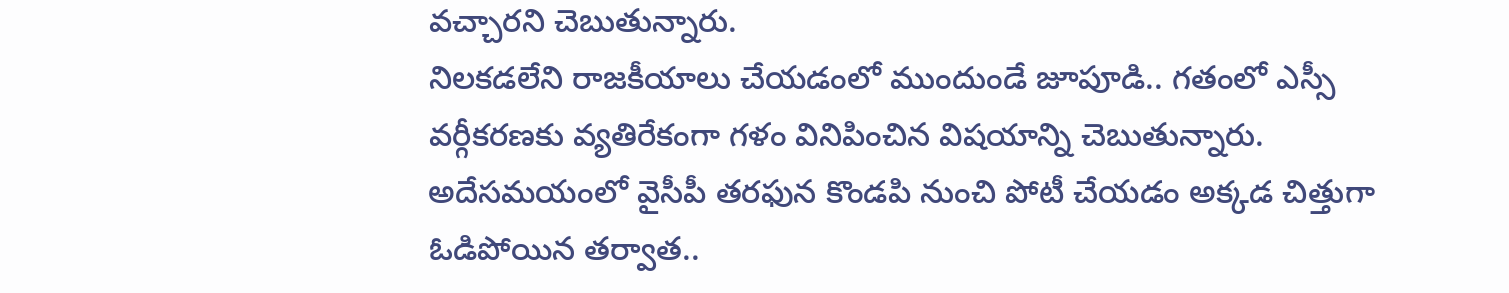వచ్చారని చెబుతున్నారు.
నిలకడలేని రాజకీయాలు చేయడంలో ముందుండే జూపూడి.. గతంలో ఎస్సీ వర్గీకరణకు వ్యతిరేకంగా గళం వినిపించిన విషయాన్ని చెబుతున్నారు. అదేసమయంలో వైసీపీ తరఫున కొండపి నుంచి పోటీ చేయడం అక్కడ చిత్తుగా ఓడిపోయిన తర్వాత..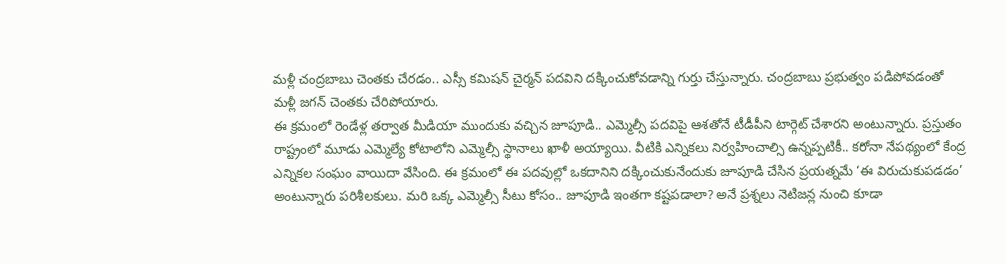మళ్లీ చంద్రబాబు చెంతకు చేరడం.. ఎస్సీ కమిషన్ చైర్మన్ పదవిని దక్కించుకోవడాన్ని గుర్తు చేస్తున్నారు. చంద్రబాబు ప్రభుత్వం పడిపోవడంతో మళ్లీ జగన్ చెంతకు చేరిపోయారు.
ఈ క్రమంలో రెండేళ్ల తర్వాత మీడియా ముందుకు వచ్చిన జూపూడి.. ఎమ్మెల్సీ పదవిపై ఆశతోనే టీడీపీని టార్గెట్ చేశారని అంటున్నారు. ప్రస్తుతం రాష్ట్రంలో మూడు ఎమ్మెల్యే కోటాలోని ఎమ్మెల్సీ స్థానాలు ఖాళీ అయ్యాయి. వీటికి ఎన్నికలు నిర్వహించాల్సి ఉన్నప్పటికీ.. కరోనా నేపథ్యంలో కేంద్ర ఎన్నికల సంఘం వాయిదా వేసింది. ఈ క్రమంలో ఈ పదవుల్లో ఒకదానిని దక్కించుకునేందుకు జూపూడి చేసిన ప్రయత్నమే ‘ఈ విరుచుకుపడడం’ అంటున్నారు పరిశీలకులు. మరి ఒక్క ఎమ్మెల్సీ సీటు కోసం.. జూపూడి ఇంతగా కష్టపడాలా? అనే ప్రశ్నలు నెటిజన్ల నుంచి కూడా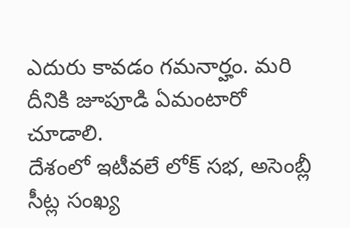ఎదురు కావడం గమనార్హం. మరి దీనికి జూపూడి ఏమంటారో చూడాలి.
దేశంలో ఇటీవలే లోక్ సభ, అసెంబ్లీ సీట్ల సంఖ్య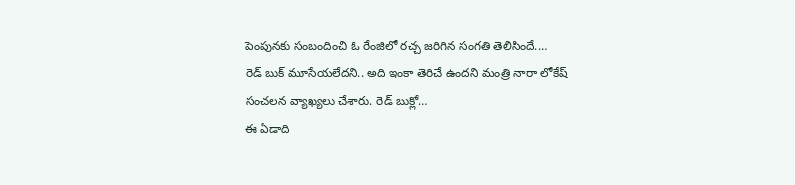పెంపునకు సంబందించి ఓ రేంజిలో రచ్చ జరిగిన సంగతి తెలిసిందే.…
రెడ్ బుక్ మూసేయలేదని.. అది ఇంకా తెరిచే ఉందని మంత్రి నారా లోకేష్ సంచలన వ్యాఖ్యలు చేశారు. రెడ్ బుక్లో…
ఈ ఏడాది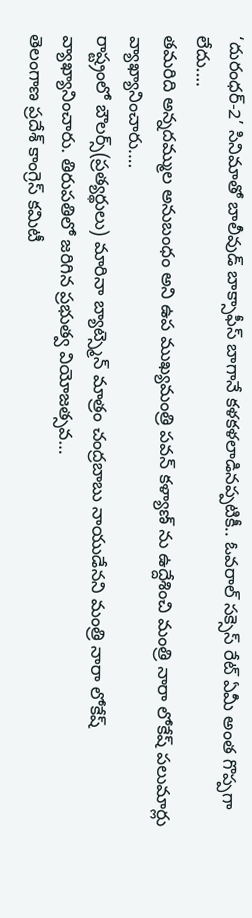‘దురంధర్-2’ సినిమాతో బాలీవుడ్ బాక్సాఫీస్ బాగానే కళకళలాడినప్పటికీ.. ఓవరాల్ సక్సెస్ రేట్ ఏమీ అంత గొప్పగా లేదు.…
తమరిది అన్నదమ్ముల అనుబంధం అని ఉప ముఖ్యమంత్రి పవన్ కళ్యాణ్ ను ఉద్దేశించి మంత్రి నారా లోకేష్ పలుమార్లు వ్యాఖ్యానించారు.…
రాష్ట్రంలో బౌలర్స్(ప్రత్యర్థులు) మారినా బ్యాట్స్మెన్ మాత్రం చంద్రబాబు నాయుడేనని మంత్రి నారా లోకేష్ వ్యాఖ్యానించారు. తిరుపతిలో జరిగిన ప్రభుత్వ వియోజత్సవ…
తెలంగాణ ప్రదేశ్ కాంగ్రెస్ కమిటీ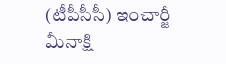(టీపీసీసీ) ఇంచార్జీ మీనాక్షి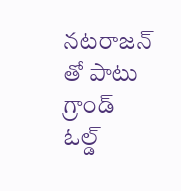నటరాజన్ తో పాటు గ్రాండ్ ఓల్డ్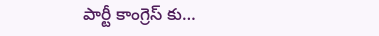పార్టీ కాంగ్రెస్ కు…